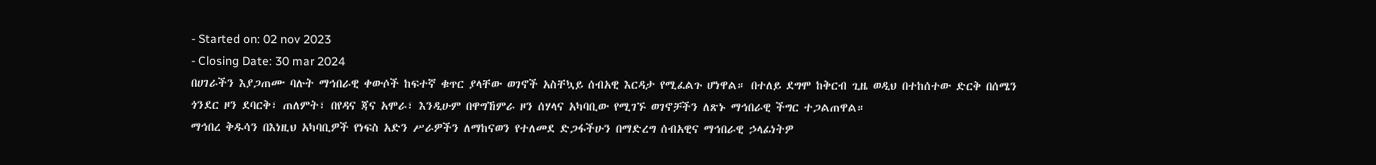- Started on: 02 nov 2023
- Closing Date: 30 mar 2024
በሀገራችን እያጋጠሙ ባሉት ማኅበራዊ ቀውሶች ከፍተኛ ቁጥር ያላቸው ወገኖች አስቸኳይ ሰብአዊ እርዳታ የሚፈልጉ ሆነዋል። በተለይ ደግሞ ከቅርብ ጊዜ ወዲህ በተከሰተው ድርቅ በሰሜን ጎንደር ዞን ደባርቅ፣ ጠለምት፣ በየዳና ጃና አሞራ፣ እንዲሁም በዋግኸምራ ዞን ሰሃላና አካባቢው የሚገኙ ወገኖቻችን ለጽኑ ማኅበራዊ ችግር ተጋልጠዋል።
ማኅበረ ቅዱሳን በእነዚህ አካባቢዎች የነፍስ አድን ሥራዎችን ለማከናወን የተለመደ ድጋፋችሁን በማድረግ ሰብአዊና ማኅበራዊ ኃላፊነትዎ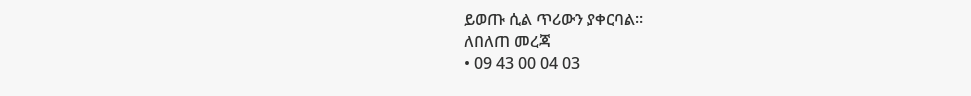ይወጡ ሲል ጥሪውን ያቀርባል።
ለበለጠ መረጃ
• 09 43 00 04 03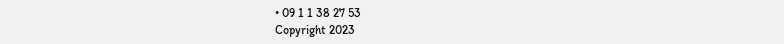• 09 1 1 38 27 53
Copyright 2023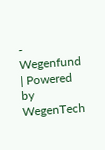- Wegenfund | Powered by WegenTech